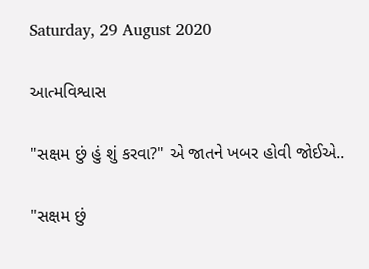Saturday, 29 August 2020

આત્મવિશ્વાસ

"સક્ષમ છું હું શું કરવા?" એ જાતને ખબર હોવી જોઈએ..

"સક્ષમ છું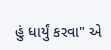હું ધાર્યું કરવા" એ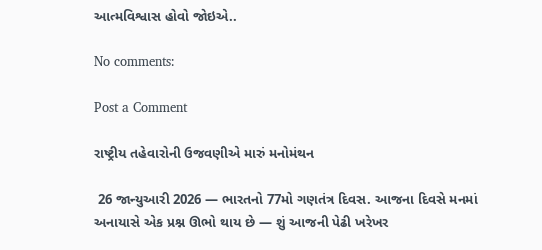આત્મવિશ્વાસ હોવો જોઇએ..

No comments:

Post a Comment

રાષ્ટ્રીય તહેવારોની ઉજવણીએ મારું મનોમંથન

 26 જાન્યુઆરી 2026 — ભારતનો 77મો ગણતંત્ર દિવસ. આજના દિવસે મનમાં અનાયાસે એક પ્રશ્ન ઊભો થાય છે — શું આજની પેઢી ખરેખર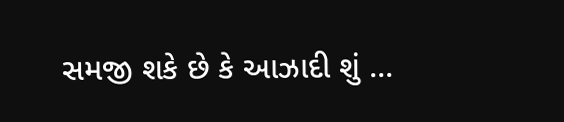સમજી શકે છે કે આઝાદી શું ...